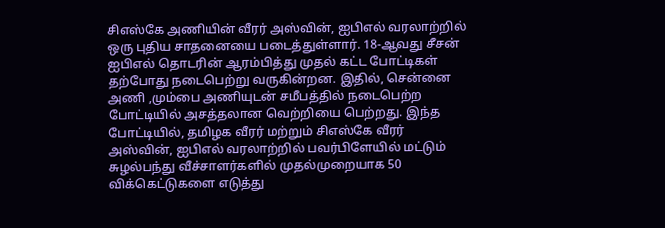சிஎஸ்கே அணியின் வீரர் அஸ்வின், ஐபிஎல் வரலாற்றில் ஒரு புதிய சாதனையை படைத்துள்ளார். 18-ஆவது சீசன் ஐபிஎல் தொடரின் ஆரம்பித்து முதல் கட்ட போட்டிகள் தற்போது நடைபெற்று வருகின்றன. இதில், சென்னை அணி ,மும்பை அணியுடன் சமீபத்தில் நடைபெற்ற போட்டியில் அசத்தலான வெற்றியை பெற்றது. இந்த போட்டியில், தமிழக வீரர் மற்றும் சிஎஸ்கே வீரர் அஸ்வின், ஐபிஎல் வரலாற்றில் பவர்பிளேயில் மட்டும் சுழல்பந்து வீச்சாளர்களில் முதல்முறையாக 50 விக்கெட்டுகளை எடுத்து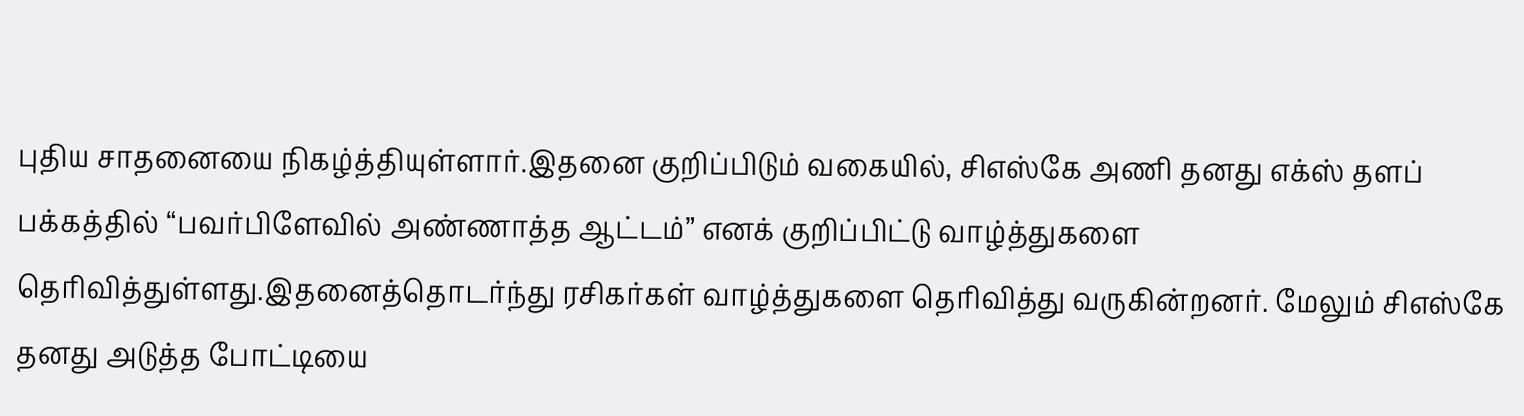புதிய சாதனையை நிகழ்த்தியுள்ளார்.இதனை குறிப்பிடும் வகையில், சிஎஸ்கே அணி தனது எக்ஸ் தளப் பக்கத்தில் “பவர்பிளேவில் அண்ணாத்த ஆட்டம்” எனக் குறிப்பிட்டு வாழ்த்துகளை தெரிவித்துள்ளது.இதனைத்தொடர்ந்து ரசிகர்கள் வாழ்த்துகளை தெரிவித்து வருகின்றனர். மேலும் சிஎஸ்கே தனது அடுத்த போட்டியை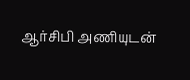ஆர்சிபி அணியுடன்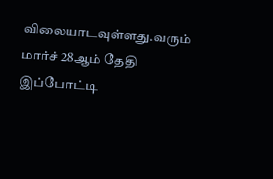விலையாடவுள்ளது.வரும் மார்ச் 28ஆம் தேதி இப்போட்டி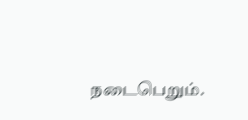நடைபெறும்.